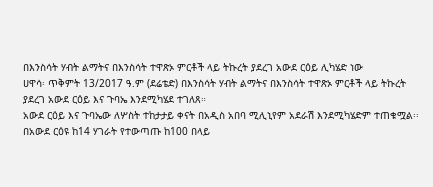በእንስሳት ሃብት ልማትና በእንስሳት ተዋጽኦ ምርቶች ላይ ትኩረት ያደረገ አውደ ርዕይ ሊካሄድ ነው
ሀዋሳ፡ ጥቅምት 13/2017 ዓ.ም (ደሬቴድ) በእንስሳት ሃብት ልማትና በእንስሳት ተዋጽኦ ምርቶች ላይ ትኩረት ያደረገ አውደ ርዕይ እና ጉባኤ እንደሚካሄደ ተገለጸ።
አውደ ርዕይ እና ጉባኤው ለሦስት ተከታታይ ቀናት በአዲስ አበባ ሚሊኒየም አደራሽ እንደሚካሄድም ተጠቁሟል፡፡
በአውደ ርዕዩ ከ14 ሃገራት የተውጣጡ ከ100 በላይ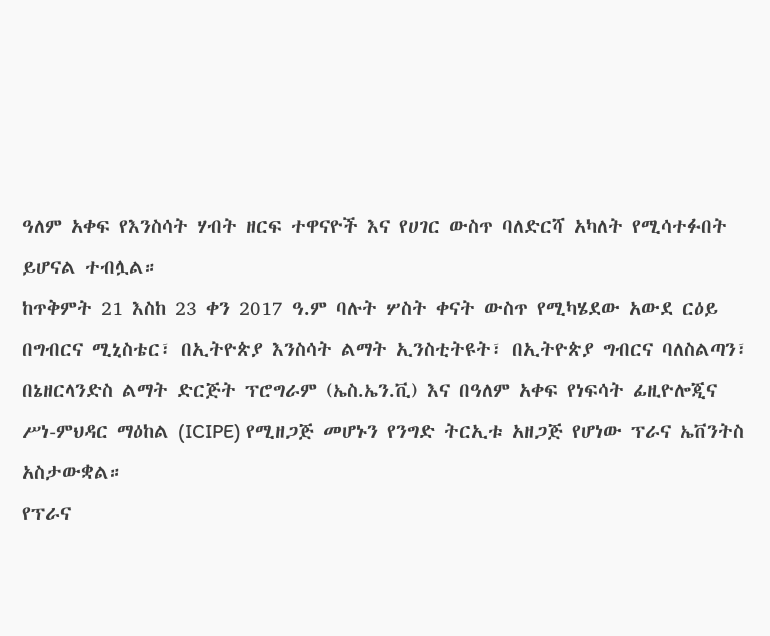ዓለም አቀፍ የእንስሳት ሃብት ዘርፍ ተዋናዮች እና የሀገር ውስጥ ባለድርሻ አካለት የሚሳተፉበት ይሆናል ተብሏል።
ከጥቅምት 21 እስከ 23 ቀን 2017 ዓ.ም ባሉት ሦስት ቀናት ውስጥ የሚካሄደው አውደ ርዕይ በግብርና ሚኒስቴር፣ በኢትዮጵያ እንስሳት ልማት ኢንስቲትዩት፣ በኢትዮጵያ ግብርና ባለስልጣን፣ በኔዘርላንድስ ልማት ድርጅት ፕሮግራም (ኤስ.ኤን.ቪ) እና በዓለም አቀፍ የነፍሳት ፊዚዮሎጂና ሥነ-ምህዳር ማዕከል (ICIPE) የሚዘጋጅ መሆኑን የንግድ ትርኢቱ አዘጋጅ የሆነው ፕራና ኤቨንትስ አስታውቋል።
የፕራና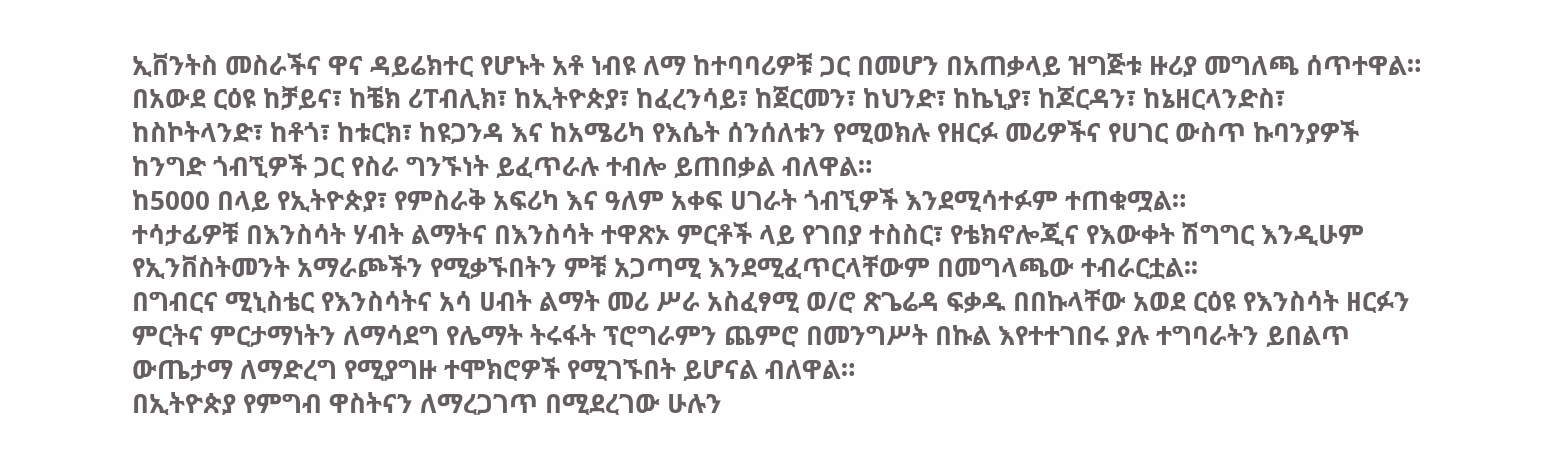ኢቨንትስ መስራችና ዋና ዳይሬክተር የሆኑት አቶ ነብዩ ለማ ከተባባሪዎቹ ጋር በመሆን በአጠቃላይ ዝግጅቱ ዙሪያ መግለጫ ሰጥተዋል።
በአውደ ርዕዩ ከቻይና፣ ከቼክ ሪፐብሊክ፣ ከኢትዮጵያ፣ ከፈረንሳይ፣ ከጀርመን፣ ከህንድ፣ ከኬኒያ፣ ከጆርዳን፣ ከኔዘርላንድስ፣ ከስኮትላንድ፣ ከቶጎ፣ ከቱርክ፣ ከዩጋንዳ እና ከአሜሪካ የእሴት ሰንሰለቱን የሚወክሉ የዘርፉ መሪዎችና የሀገር ውስጥ ኩባንያዎች ከንግድ ጎብኚዎች ጋር የስራ ግንኙነት ይፈጥራሉ ተብሎ ይጠበቃል ብለዋል።
ከ5000 በላይ የኢትዮጵያ፣ የምስራቅ አፍሪካ እና ዓለም አቀፍ ሀገራት ጎብኚዎች እንደሚሳተፉም ተጠቁሟል።
ተሳታፊዎቹ በእንስሳት ሃብት ልማትና በእንስሳት ተዋጽኦ ምርቶች ላይ የገበያ ተስስር፣ የቴክኖሎጂና የእውቀት ሽግግር እንዲሁም የኢንቨስትመንት አማራጮችን የሚቃኙበትን ምቹ አጋጣሚ እንደሚፈጥርላቸውም በመግላጫው ተብራርቷል፡፡
በግብርና ሚኒስቴር የእንስሳትና አሳ ሀብት ልማት መሪ ሥራ አስፈፃሚ ወ/ሮ ጽጌሬዳ ፍቃዱ በበኩላቸው አወደ ርዕዩ የእንስሳት ዘርፉን ምርትና ምርታማነትን ለማሳደግ የሌማት ትሩፋት ፕሮግራምን ጨምሮ በመንግሥት በኩል እየተተገበሩ ያሉ ተግባራትን ይበልጥ ውጤታማ ለማድረግ የሚያግዙ ተሞክሮዎች የሚገኙበት ይሆናል ብለዋል።
በኢትዮጵያ የምግብ ዋስትናን ለማረጋገጥ በሚደረገው ሁሉን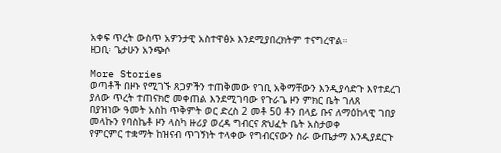አቀፍ ጥረት ውስጥ አዎንታዊ አስተዋፅኦ እንደሚያበረክትም ተናግረዋል።
ዘጋቢ፡ ጌታሁን አንጭሶ

More Stories
ወጣቶች በዞኑ የሚገኙ ጸጋዎችን ተጠቅመው የገቢ አቅማቸውን እንዲያሳድጉ እየተደረገ ያለው ጥረት ተጠናክሮ መቀጠል እንደሚገባው የጉራጌ ዞን ምክር ቤት ገለጸ
በያዝነው ዓመት አስከ ጥቅምት ወር ድረስ 2 መቶ 50 ቶን በላይ ቡና ለማዕከላዊ ገበያ መላኩን የባስኬቶ ዞን ላስካ ዙሪያ ወረዳ ግብርና ጽህፈት ቤት አስታወቀ
የምርምር ተቋማት ከዝናብ ጥገኝነት ተላቀው የግብርናውን ስራ ውጤታማ እንዲያደርጉ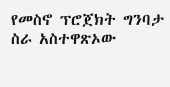የመስኖ ፕሮጀክት ግንባታ ስራ አስተዋጽኦው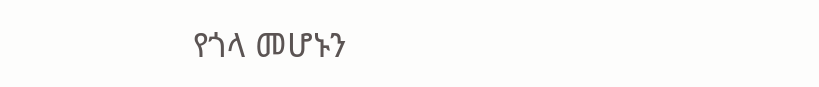የጎላ መሆኑን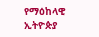የማዕከላዊ ኢትዮጵያ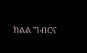ክልል ግብርና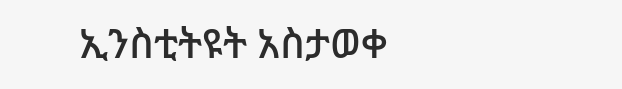ኢንስቲትዩት አስታወቀ